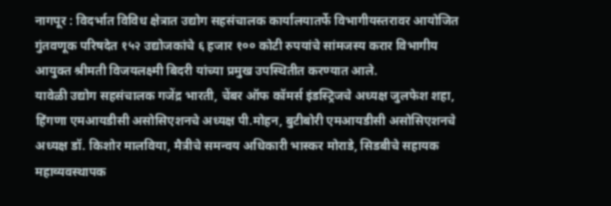नागपूर : विदर्भात विविध क्षेत्रात उद्योग सहसंचालक कार्यालयातर्फे विभागीयस्तरावर आयोजित गुंतवणूक परिषदेत १५२ उद्योजकांचे ६ हजार १०० कोटी रुपयांचे सांमजस्य करार विभागीय आयुक्त श्रीमती विजयलक्ष्मी बिदरी यांच्या प्रमुख उपस्थितीत करण्यात आले.
यावेळी उद्योग सहसंचालक गजेंद्र भारती, चेंबर ऑफ कॉमर्स इंडस्ट्रिजचे अध्यक्ष जुलफेश शहा, हिंगणा एमआयडीसी असोसिएशनचे अध्यक्ष पी.मोहन, बुटीबोरी एमआयडीसी असोसिएशनचे अध्यक्ष डॉ. किशोर मालविया, मैत्रीचे समन्वय अधिकारी भास्कर मोराडे, सिडबीचे सहायक महाव्यवस्थापक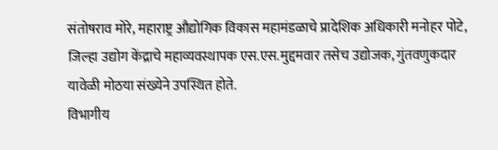संतोषराव मोरे, महाराष्ट्र औद्योगिक विकास महामंडळाचे प्रादेशिक अधिकारी मनोहर पोटे, जिल्हा उद्योग केंद्राचे महाव्यवस्थापक एस.एस.मुद्दमवार तसेच उद्योजक, गुंतवणुकदार यावेळी मोठया संख्येने उपस्थित होते.
विभागीय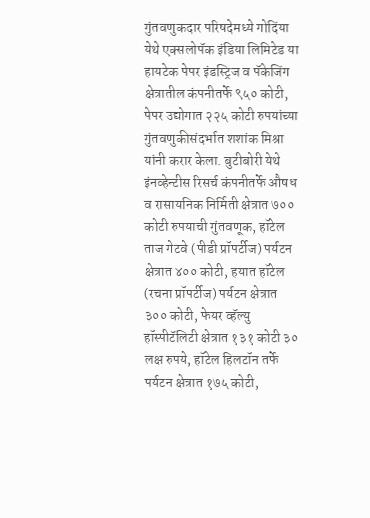गुंतवणुकदार परिषदेमध्ये गोदिंया येथे एक्सलोपॅक इंडिया लिमिटेड या हायटेक पेपर इंडस्ट्रिज व पॅकेजिंग क्षेत्रातील कंपनीतर्फे ९५० कोटी, पेपर उद्योगात २२५ कोटी रुपयांच्या गुंतवणुकीसंदर्भात शशांक मिश्रा यांनी करार केला. बुटीबोरी येथे इंनव्हेन्टीस रिसर्च कंपनीतर्फे औषध व रासायनिक निर्मिती क्षेत्रात ७०० कोटी रुपयाची गुंतवणूक, हॉटेल ताज गेटवे (पीडी प्रॉपर्टीज) पर्यटन क्षेत्रात ४०० कोटी, हयात हॉटेल (रचना प्रॉपर्टीज) पर्यटन क्षेत्रात ३०० कोटी, फेयर व्हॅल्यु हॉस्पीटॅलिटी क्षेत्रात १३१ कोटी ३० लक्ष रुपये, हॉटेल हिलटॉन तर्फे पर्यटन क्षेत्रात १७५ कोटी,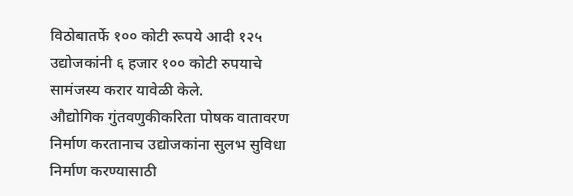विठोबातर्फे १०० कोटी रूपये आदी १२५ उद्योजकांनी ६ हजार १०० कोटी रुपयाचे सामंजस्य करार यावेळी केले.
औद्योगिक गुंतवणुकीकरिता पोषक वातावरण निर्माण करतानाच उद्योजकांना सुलभ सुविधा निर्माण करण्यासाठी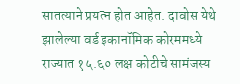सातत्याने प्रयत्न होत आहेत. दावोस येथे झालेल्या वर्ड इकानॉमिक कोरममध्ये राज्यात १५.६० लक्ष कोटीचे सामंजस्य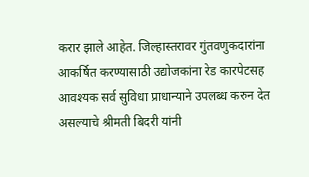करार झाले आहेत. जिल्हास्तरावर गुंतवणुकदारांना आकर्षित करण्यासाठी उद्योजकांना रेड कारपेटसह आवश्यक सर्व सुविधा प्राधान्याने उपलब्ध करुन देत असल्याचे श्रीमती बिदरी यांनी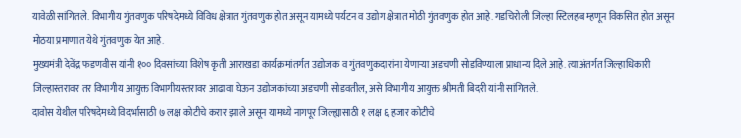यावेळी सांगितले. विभागीय गुंतवणुक परिषदेमध्ये विविध क्षेत्रात गुंतवणुक होत असून यामध्ये पर्यटन व उद्योग क्षेत्रात मोठी गुंतवणुक होत आहे. गडचिरोली जिल्हा स्टिलहब म्हणून विकसित होत असून मोठया प्रमाणात येथे गुंतवणुक येत आहे.
मुख्यमंत्री देवेंद्र फडणवीस यांनी १०० दिवसांच्या विशेष कृती आराखडा कार्यक्रमांतर्गत उद्योजक व गुंतवणुकदारांना येणाऱ्या अडचणी सोडविण्याला प्राधान्य दिले आहे. त्याअंतर्गत जिल्हाधिकारी जिल्हास्तरावर तर विभागीय आयुक्त विभागीयस्तरावर आढावा घेऊन उद्योजकांच्या अडचणी सोडवतील, असे विभागीय आयुक्त श्रीमती बिदरी यांनी सांगितले.
दावोस येथील परिषदेमध्ये विदर्भासाठी ७ लक्ष कोटीचे करार झाले असून यामध्ये नागपूर जिल्ह्यासाठी १ लक्ष ६ हजार कोटीचे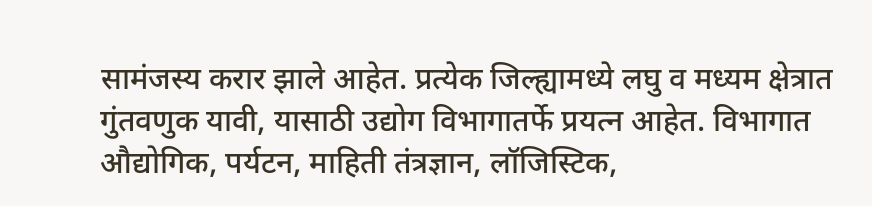सामंजस्य करार झाले आहेत. प्रत्येक जिल्ह्यामध्ये लघु व मध्यम क्षेत्रात गुंतवणुक यावी, यासाठी उद्योग विभागातर्फे प्रयत्न आहेत. विभागात औद्योगिक, पर्यटन, माहिती तंत्रज्ञान, लॉजिस्टिक,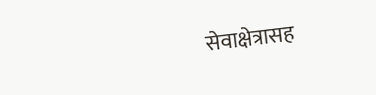सेवाक्षेत्रासह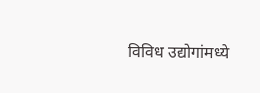विविध उद्योगांमध्ये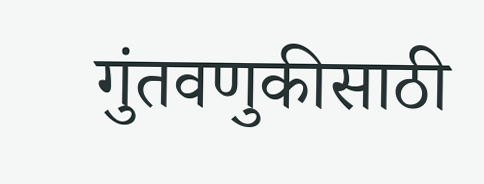गुंतवणुकीसाठी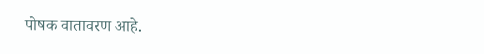पोषक वातावरण आहे.